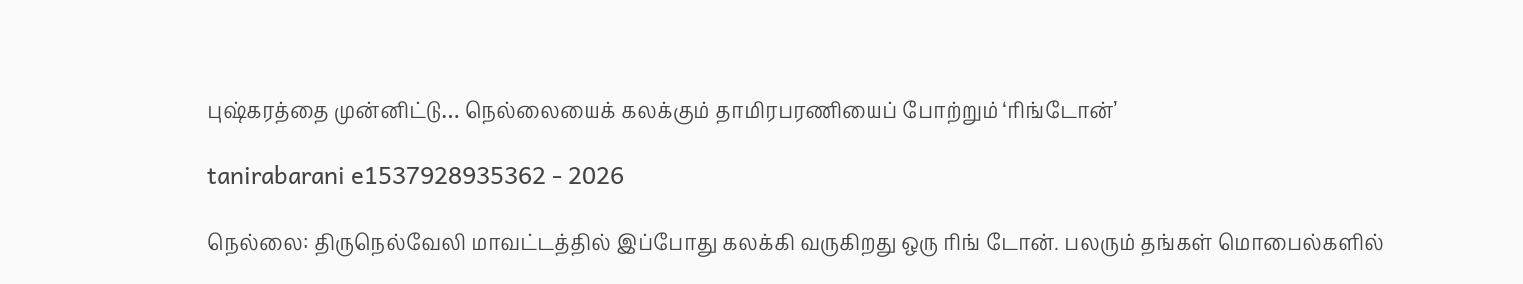புஷ்கரத்தை முன்னிட்டு… நெல்லையைக் கலக்கும் தாமிரபரணியைப் போற்றும் ‘ரிங்டோன்’

tanirabarani e1537928935362 - 2026

நெல்லை: திருநெல்வேலி மாவட்டத்தில் இப்போது கலக்கி வருகிறது ஒரு ரிங் டோன். பலரும் தங்கள் மொபைல்களில்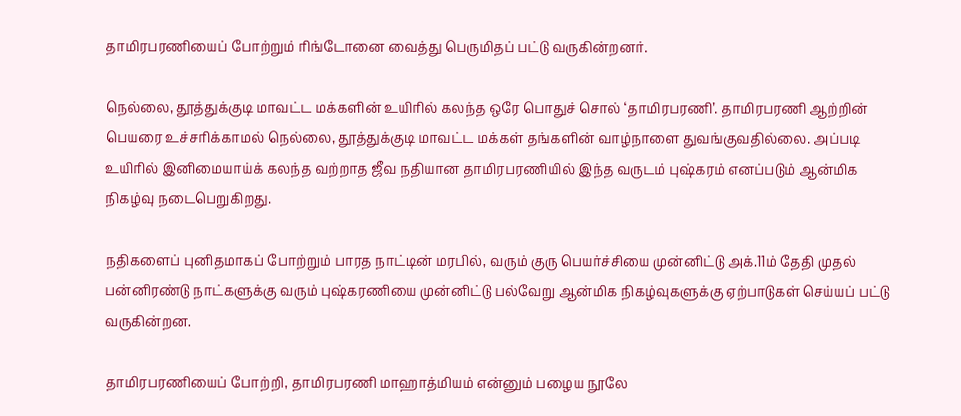தாமிரபரணியைப் போற்றும் ரிங்டோனை வைத்து பெருமிதப் பட்டு வருகின்றனர்.

நெல்லை, தூத்துக்குடி மாவட்ட மக்களின் உயிரில் கலந்த ஒரே பொதுச் சொல் ‘தாமிரபரணி’. தாமிரபரணி ஆற்றின் பெயரை உச்சரிக்காமல் நெல்லை, தூத்துக்குடி மாவட்ட மக்கள் தங்களின் வாழ்நாளை துவங்குவதில்லை. அப்படி உயிரில் இனிமையாய்க் கலந்த வற்றாத ஜீவ நதியான தாமிரபரணியில் இந்த வருடம் புஷ்கரம் எனப்படும் ஆன்மிக நிகழ்வு நடைபெறுகிறது.

நதிகளைப் புனிதமாகப் போற்றும் பாரத நாட்டின் மரபில், வரும் குரு பெயர்ச்சியை முன்னிட்டு அக்.11ம் தேதி முதல் பன்னிரண்டு நாட்களுக்கு வரும் புஷ்கரணியை முன்னிட்டு பல்வேறு ஆன்மிக நிகழ்வுகளுக்கு ஏற்பாடுகள் செய்யப் பட்டு வருகின்றன.

தாமிரபரணியைப் போற்றி, தாமிரபரணி மாஹாத்மியம் என்னும் பழைய நூலே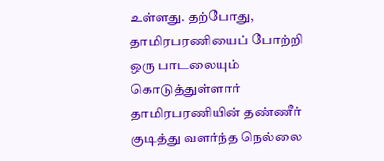உள்ளது. தற்போது, தாமிரபரணியைப் போற்றி ஒரு பாடலையும் கொடுத்துள்ளார் தாமிரபரணியின் தண்ணீர் குடித்து வளர்ந்த நெல்லை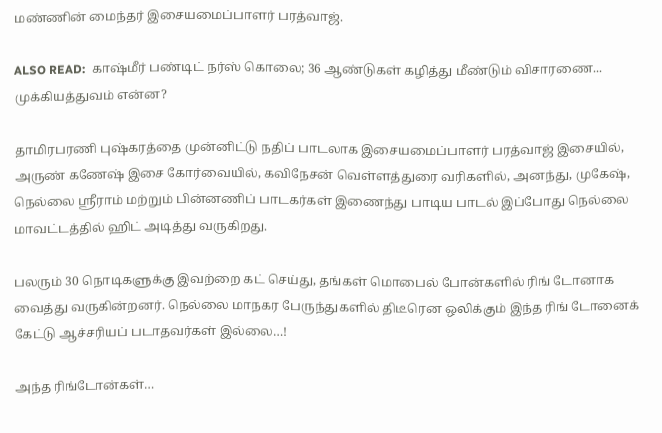மண்ணின் மைந்தர் இசையமைப்பாளர் பரத்வாஜ்.

ALSO READ:  காஷ்மீர் பண்டிட் நர்ஸ் கொலை; 36 ஆண்டுகள் கழித்து மீண்டும் விசாரணை... முக்கியத்துவம் என்ன?

தாமிரபரணி புஷ்கரத்தை முன்னிட்டு நதிப் பாடலாக இசையமைப்பாளர் பரத்வாஜ் இசையில், அருண் கணேஷ் இசை கோர்வையில், கவிநேசன் வெள்ளத்துரை வரிகளில், அனந்து, முகேஷ், நெல்லை ஸ்ரீராம் மற்றும் பின்னணிப் பாடகர்கள் இணைந்து பாடிய பாடல் இப்போது நெல்லை மாவட்டத்தில் ஹிட் அடித்து வருகிறது.

பலரும் 30 நொடிகளுக்கு இவற்றை கட் செய்து, தங்கள் மொபைல் போன்களில் ரிங் டோனாக வைத்து வருகின்றனர். நெல்லை மாநகர பேருந்துகளில் திடீரென ஒலிக்கும் இந்த ரிங் டோனைக் கேட்டு ஆச்சரியப் படாதவர்கள் இல்லை…!

அந்த ரிங்டோன்கள்…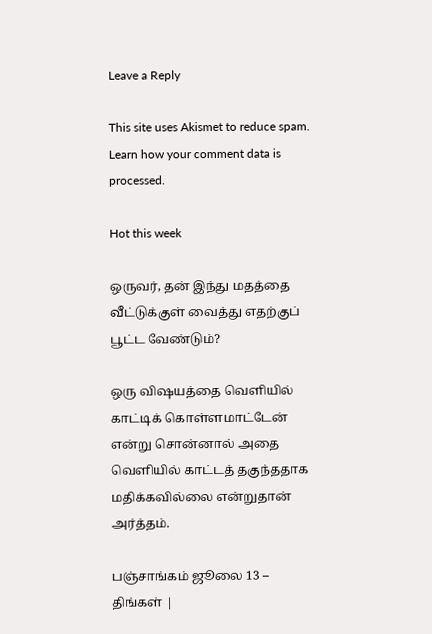Leave a Reply

This site uses Akismet to reduce spam. Learn how your comment data is processed.

Hot this week

ஒருவர், தன் இந்து மதத்தை வீட்டுக்குள் வைத்து எதற்குப் பூட்ட வேண்டும்?

ஒரு விஷயத்தை வெளியில் காட்டிக் கொள்ளமாட்டேன் என்று சொன்னால் அதை வெளியில் காட்டத் தகுந்ததாக மதிக்கவில்லை என்றுதான் அர்த்தம்.

பஞ்சாங்கம் ஜூலை 13 – திங்கள் |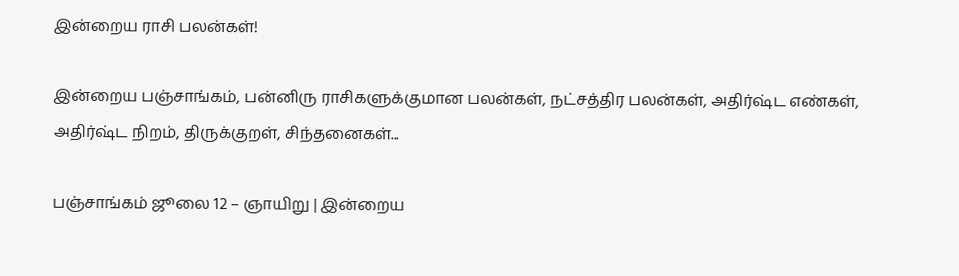இன்றைய ராசி பலன்கள்!

இன்றைய பஞ்சாங்கம், பன்னிரு ராசிகளுக்குமான பலன்கள், நட்சத்திர பலன்கள், அதிர்ஷ்ட எண்கள், அதிர்ஷ்ட நிறம், திருக்குறள், சிந்தனைகள்...

பஞ்சாங்கம் ஜூலை 12 – ஞாயிறு | இன்றைய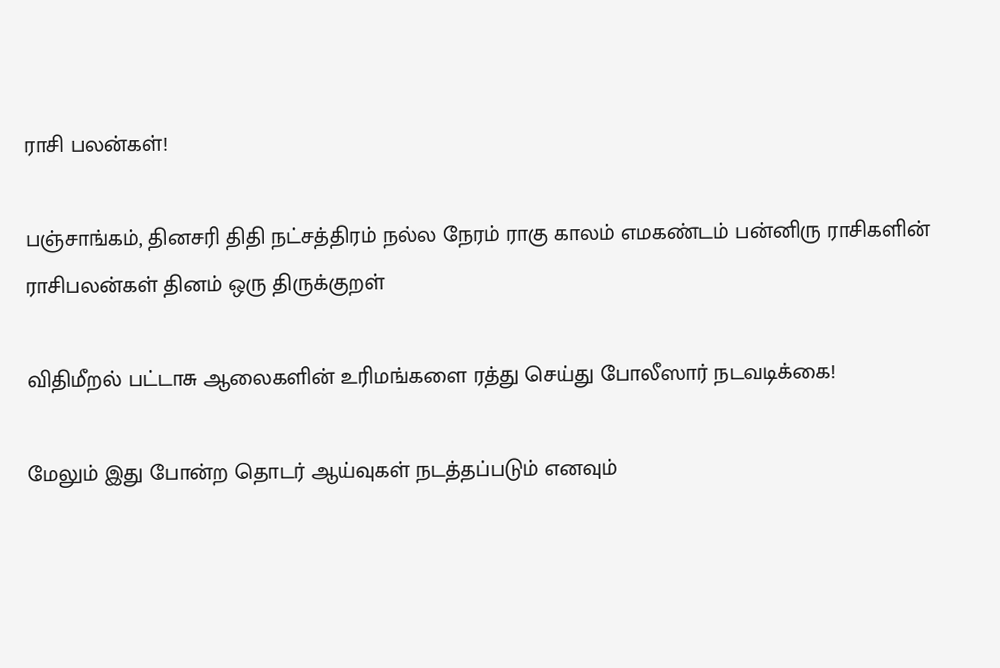ராசி பலன்கள்!

பஞ்சாங்கம், தினசரி திதி நட்சத்திரம் நல்ல நேரம் ராகு காலம் எமகண்டம் பன்னிரு ராசிகளின் ராசிபலன்கள் தினம் ஒரு திருக்குறள்

விதிமீறல் பட்டாசு ஆலைகளின் உரிமங்களை ரத்து செய்து போலீஸார் நடவடிக்கை!

மேலும் இது போன்ற தொடர் ஆய்வுகள் நடத்தப்படும் எனவும்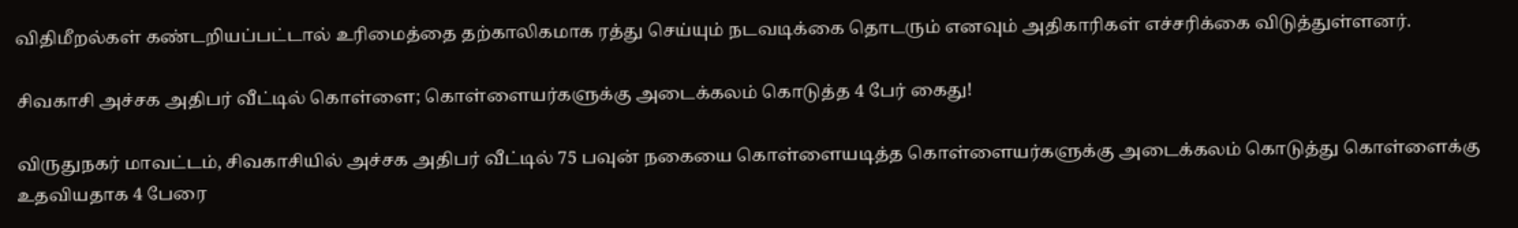விதிமீறல்கள் கண்டறியப்பட்டால் உரிமைத்தை தற்காலிகமாக ரத்து செய்யும் நடவடிக்கை தொடரும் எனவும் அதிகாரிகள் எச்சரிக்கை விடுத்துள்ளனர்.

சிவகாசி அச்சக அதிபர் வீட்டில் கொள்ளை; கொள்ளையர்களுக்கு அடைக்கலம் கொடுத்த 4 பேர் கைது!

விருதுநகர் மாவட்டம், சிவகாசியில் அச்சக அதிபர் வீட்டில் 75 பவுன் நகையை கொள்ளையடித்த கொள்ளையர்களுக்கு அடைக்கலம் கொடுத்து கொள்ளைக்கு உதவியதாக 4 பேரை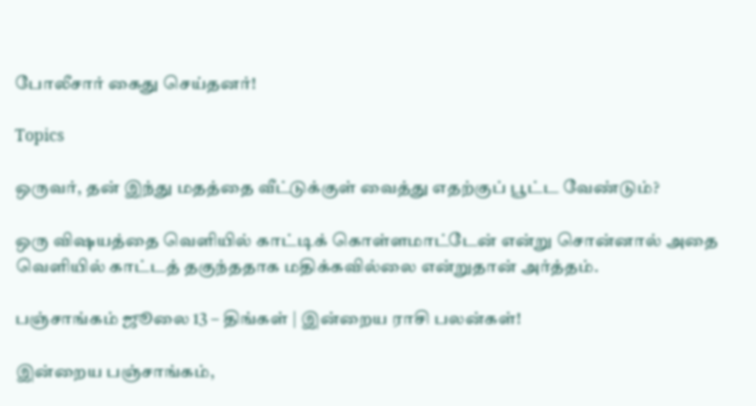போலீசார் கைது செய்தனர்!

Topics

ஒருவர், தன் இந்து மதத்தை வீட்டுக்குள் வைத்து எதற்குப் பூட்ட வேண்டும்?

ஒரு விஷயத்தை வெளியில் காட்டிக் கொள்ளமாட்டேன் என்று சொன்னால் அதை வெளியில் காட்டத் தகுந்ததாக மதிக்கவில்லை என்றுதான் அர்த்தம்.

பஞ்சாங்கம் ஜூலை 13 – திங்கள் | இன்றைய ராசி பலன்கள்!

இன்றைய பஞ்சாங்கம்,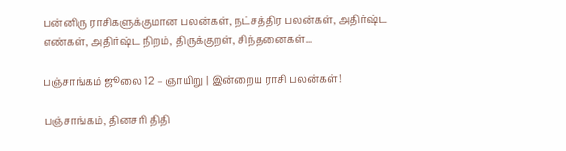பன்னிரு ராசிகளுக்குமான பலன்கள், நட்சத்திர பலன்கள், அதிர்ஷ்ட எண்கள், அதிர்ஷ்ட நிறம், திருக்குறள், சிந்தனைகள்...

பஞ்சாங்கம் ஜூலை 12 – ஞாயிறு | இன்றைய ராசி பலன்கள்!

பஞ்சாங்கம், தினசரி திதி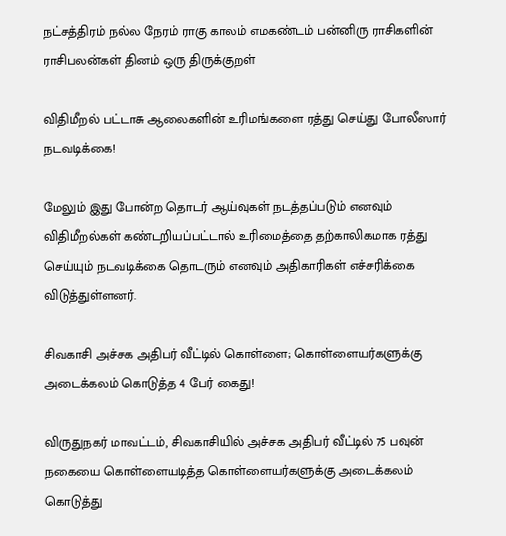நட்சத்திரம் நல்ல நேரம் ராகு காலம் எமகண்டம் பன்னிரு ராசிகளின் ராசிபலன்கள் தினம் ஒரு திருக்குறள்

விதிமீறல் பட்டாசு ஆலைகளின் உரிமங்களை ரத்து செய்து போலீஸார் நடவடிக்கை!

மேலும் இது போன்ற தொடர் ஆய்வுகள் நடத்தப்படும் எனவும் விதிமீறல்கள் கண்டறியப்பட்டால் உரிமைத்தை தற்காலிகமாக ரத்து செய்யும் நடவடிக்கை தொடரும் எனவும் அதிகாரிகள் எச்சரிக்கை விடுத்துள்ளனர்.

சிவகாசி அச்சக அதிபர் வீட்டில் கொள்ளை; கொள்ளையர்களுக்கு அடைக்கலம் கொடுத்த 4 பேர் கைது!

விருதுநகர் மாவட்டம், சிவகாசியில் அச்சக அதிபர் வீட்டில் 75 பவுன் நகையை கொள்ளையடித்த கொள்ளையர்களுக்கு அடைக்கலம் கொடுத்து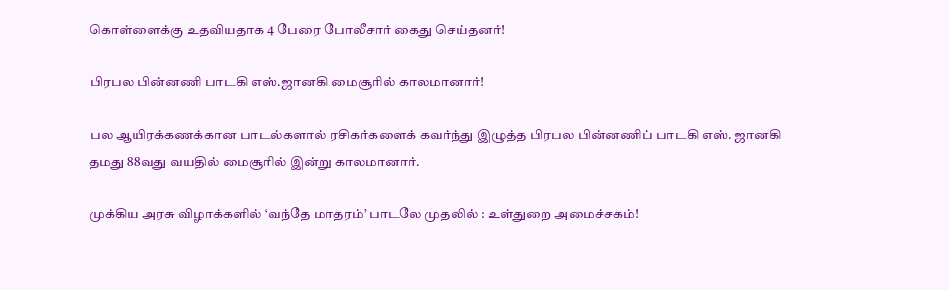கொள்ளைக்கு உதவியதாக 4 பேரை போலீசார் கைது செய்தனர்!

பிரபல பின்னணி பாடகி எஸ்.ஜானகி மைசூரில் காலமானார்!

பல ஆயிரக்கணக்கான பாடல்களால் ரசிகர்களைக் கவர்ந்து இழுத்த பிரபல பின்னணிப் பாடகி எஸ். ஜானகி தமது 88வது வயதில் மைசூரில் இன்று காலமானார்.

முக்கிய அரசு விழாக்களில் ‘வந்தே மாதரம்’ பாடலே முதலில் : உள்துறை அமைச்சகம்!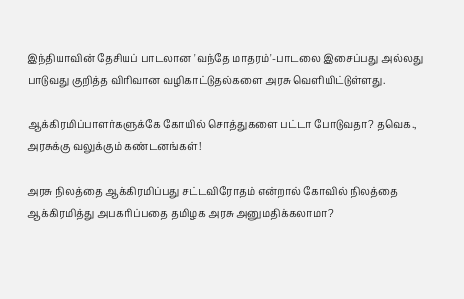இந்தியாவின் தேசியப் பாடலான 'வந்தே மாதரம்'-பாடலை இசைப்பது அல்லது பாடுவது குறித்த விரிவான வழிகாட்டுதல்களை அரசு வெளியிட்டுள்ளது.

ஆக்கிரமிப்பாளர்களுக்கே கோயில் சொத்துகளை பட்டா போடுவதா? தவெக., அரசுக்கு வலுக்கும் கண்டனங்கள்!

அரசு நிலத்தை ஆக்கிரமிப்பது சட்டவிரோதம் என்றால் கோவில் நிலத்தை ஆக்கிரமித்து அபகரிப்பதை தமிழக அரசு அனுமதிக்கலாமா?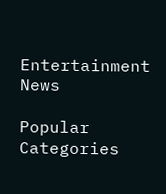Entertainment News

Popular Categories